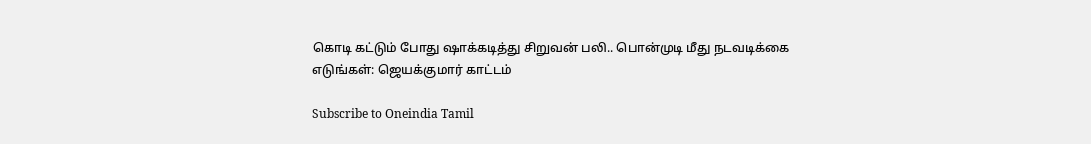கொடி கட்டும் போது ஷாக்கடித்து சிறுவன் பலி.. பொன்முடி மீது நடவடிக்கை எடுங்கள்: ஜெயக்குமார் காட்டம்

Subscribe to Oneindia Tamil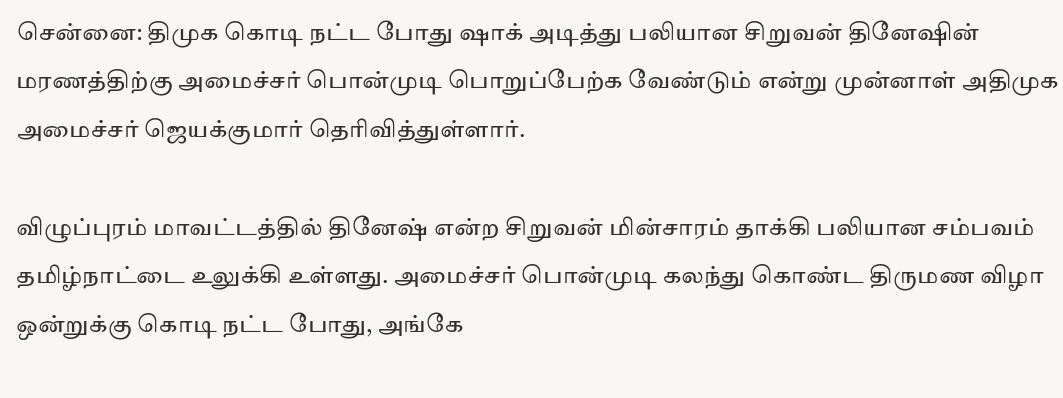சென்னை: திமுக கொடி நட்ட போது ஷாக் அடித்து பலியான சிறுவன் தினேஷின் மரணத்திற்கு அமைச்சர் பொன்முடி பொறுப்பேற்க வேண்டும் என்று முன்னாள் அதிமுக அமைச்சர் ஜெயக்குமார் தெரிவித்துள்ளார்.

விழுப்புரம் மாவட்டத்தில் தினேஷ் என்ற சிறுவன் மின்சாரம் தாக்கி பலியான சம்பவம் தமிழ்நாட்டை உலுக்கி உள்ளது. அமைச்சர் பொன்முடி கலந்து கொண்ட திருமண விழா ஒன்றுக்கு கொடி நட்ட போது, அங்கே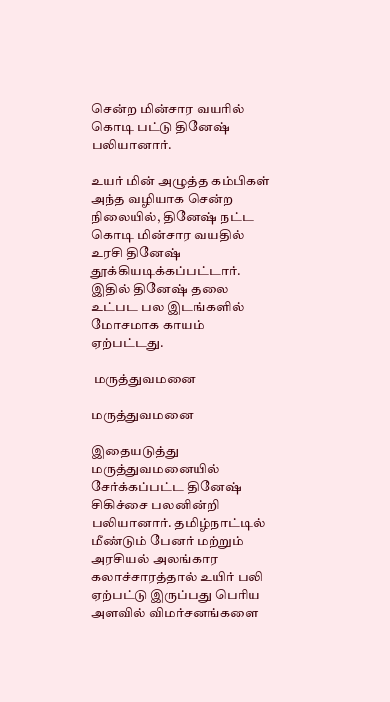சென்ற மின்சார வயரில் கொடி பட்டு தினேஷ் பலியானார்.

உயர் மின் அழுத்த கம்பிகள் அந்த வழியாக சென்ற நிலையில், தினேஷ் நட்ட கொடி மின்சார வயதில் உரசி தினேஷ் தூக்கியடிக்கப்பட்டார். இதில் தினேஷ் தலை உட்பட பல இடங்களில் மோசமாக காயம் ஏற்பட்டது.

 மருத்துவமனை

மருத்துவமனை

இதையடுத்து மருத்துவமனையில் சேர்க்கப்பட்ட தினேஷ் சிகிச்சை பலனின்றி பலியானார். தமிழ்நாட்டில் மீண்டும் பேனர் மற்றும் அரசியல் அலங்கார கலாச்சாரத்தால் உயிர் பலி ஏற்பட்டு இருப்பது பெரிய அளவில் விமர்சனங்களை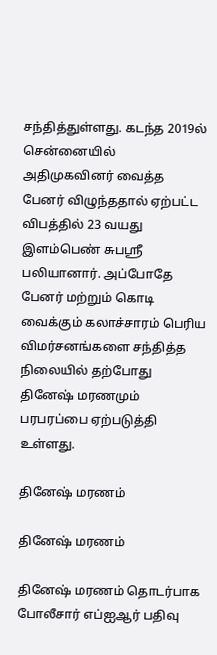சந்தித்துள்ளது. கடந்த 2019ல் சென்னையில் அதிமுகவினர் வைத்த பேனர் விழுந்ததால் ஏற்பட்ட விபத்தில் 23 வயது இளம்பெண் சுபஸ்ரீ பலியானார். அப்போதே பேனர் மற்றும் கொடி வைக்கும் கலாச்சாரம் பெரிய விமர்சனங்களை சந்தித்த நிலையில் தற்போது தினேஷ் மரணமும் பரபரப்பை ஏற்படுத்தி உள்ளது.

தினேஷ் மரணம்

தினேஷ் மரணம்

தினேஷ் மரணம் தொடர்பாக போலீசார் எப்ஐஆர் பதிவு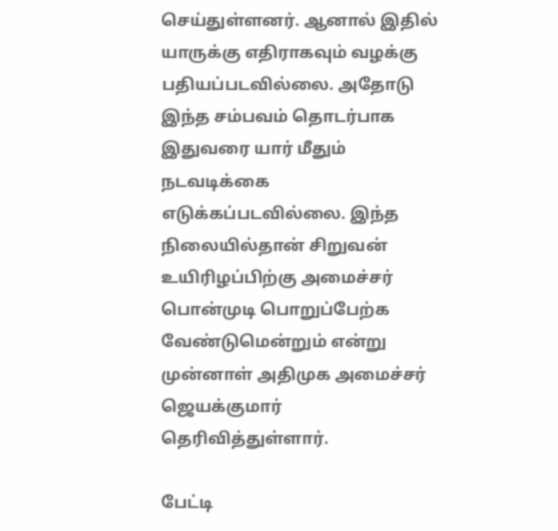செய்துள்ளனர். ஆனால் இதில் யாருக்கு எதிராகவும் வழக்கு பதியப்படவில்லை. அதோடு இந்த சம்பவம் தொடர்பாக இதுவரை யார் மீதும் நடவடிக்கை எடுக்கப்படவில்லை. இந்த நிலையில்தான் சிறுவன் உயிரிழப்பிற்கு அமைச்சர் பொன்முடி பொறுப்பேற்க வேண்டுமென்றும் என்று முன்னாள் அதிமுக அமைச்சர் ஜெயக்குமார் தெரிவித்துள்ளார்.

பேட்டி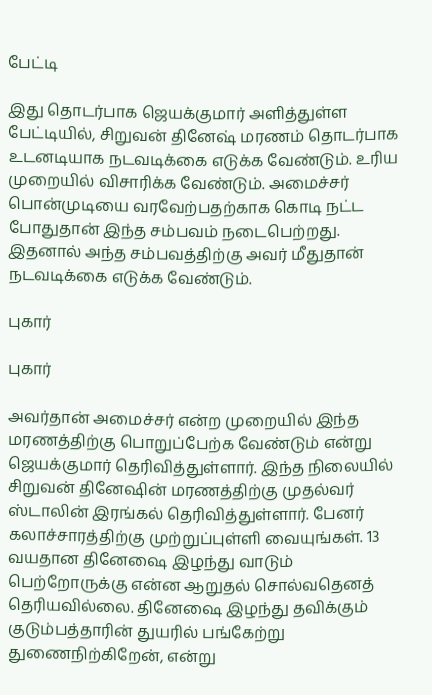பேட்டி

இது தொடர்பாக ஜெயக்குமார் அளித்துள்ள பேட்டியில், சிறுவன் தினேஷ் மரணம் தொடர்பாக உடனடியாக நடவடிக்கை எடுக்க வேண்டும். உரிய முறையில் விசாரிக்க வேண்டும். அமைச்சர் பொன்முடியை வரவேற்பதற்காக கொடி நட்ட போதுதான் இந்த சம்பவம் நடைபெற்றது. இதனால் அந்த சம்பவத்திற்கு அவர் மீதுதான் நடவடிக்கை எடுக்க வேண்டும்.

புகார்

புகார்

அவர்தான் அமைச்சர் என்ற முறையில் இந்த மரணத்திற்கு பொறுப்பேற்க வேண்டும் என்று ஜெயக்குமார் தெரிவித்துள்ளார். இந்த நிலையில் சிறுவன் தினேஷின் மரணத்திற்கு முதல்வர் ஸ்டாலின் இரங்கல் தெரிவித்துள்ளார். பேனர் கலாச்சாரத்திற்கு முற்றுப்புள்ளி வையுங்கள். 13 வயதான தினேஷை இழந்து வாடும் பெற்றோருக்கு என்ன ஆறுதல் சொல்வதெனத் தெரியவில்லை. தினேஷை இழந்து தவிக்கும் குடும்பத்தாரின் துயரில் பங்கேற்று துணைநிற்கிறேன், என்று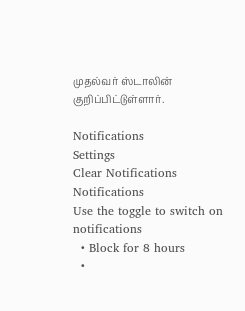முதல்வர் ஸ்டாலின் குறிப்பிட்டுள்ளார்.

Notifications
Settings
Clear Notifications
Notifications
Use the toggle to switch on notifications
  • Block for 8 hours
  •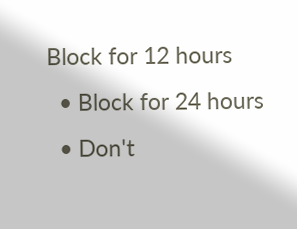Block for 12 hours
  • Block for 24 hours
  • Don't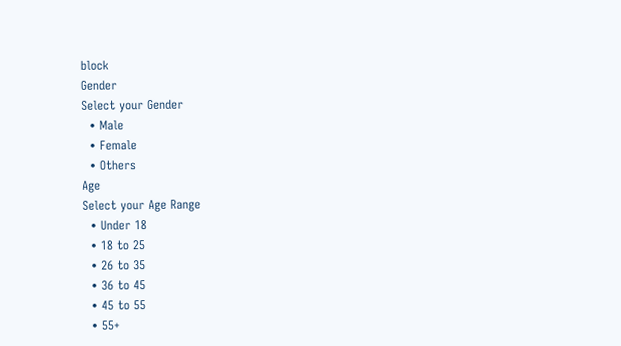block
Gender
Select your Gender
  • Male
  • Female
  • Others
Age
Select your Age Range
  • Under 18
  • 18 to 25
  • 26 to 35
  • 36 to 45
  • 45 to 55
  • 55+